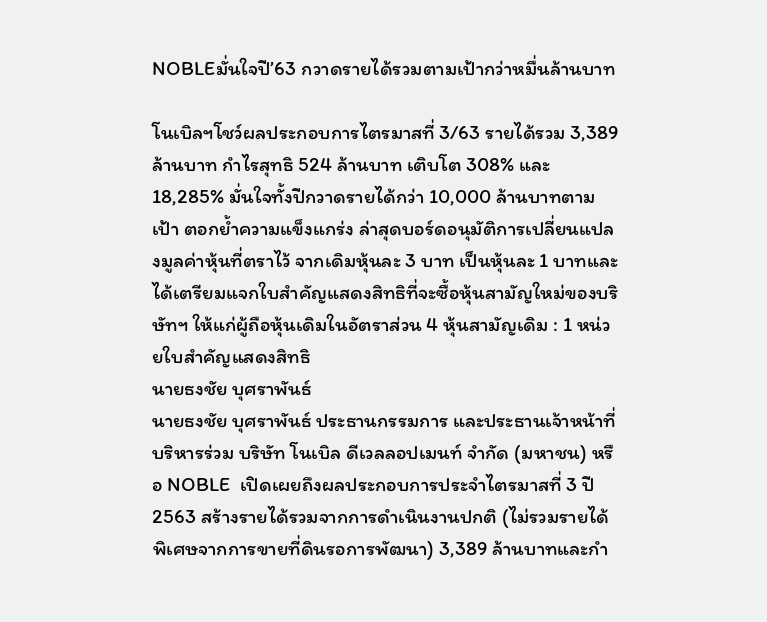NOBLEมั่นใจปี’63 กวาดรายได้รวมตามเป้ากว่าหมื่นล้านบาท

โนเบิลฯโชว์ผลประกอบการไตรมาสที่ 3/63 รายได้รวม 3,389 ล้านบาท กำไรสุทธิ 524 ล้านบาท เติบโต 308% และ 18,285% มั่นใจทั้งปีกวาดรายได้กว่า 10,000 ล้านบาทตามเป้า ตอกย้ำความแข็งแกร่ง ล่าสุดบอร์ดอนุมัติการเปลี่ยนแปลงมูลค่าหุ้นที่ตราไว้ จากเดิมหุ้นละ 3 บาท เป็นหุ้นละ 1 บาทและได้เตรียมแจกใบสำคัญแสดงสิทธิที่จะซื้อหุ้นสามัญใหม่ของบริษัทฯ ให้แก่ผู้ถือหุ้นเดิมในอัตราส่วน 4 หุ้นสามัญเดิม : 1 หน่วยใบสำคัญแสดงสิทธิ
นายธงชัย บุศราพันธ์
นายธงชัย บุศราพันธ์ ประธานกรรมการ และประธานเจ้าหน้าที่บริหารร่วม บริษัท โนเบิล ดีเวลลอปเมนท์ จำกัด (มหาชน) หรือ NOBLE  เปิดเผยถึงผลประกอบการประจำไตรมาสที่ 3 ปี 2563 สร้างรายได้รวมจากการดำเนินงานปกติ (ไม่รวมรายได้พิเศษจากการขายที่ดินรอการพัฒนา) 3,389 ล้านบาทและกำ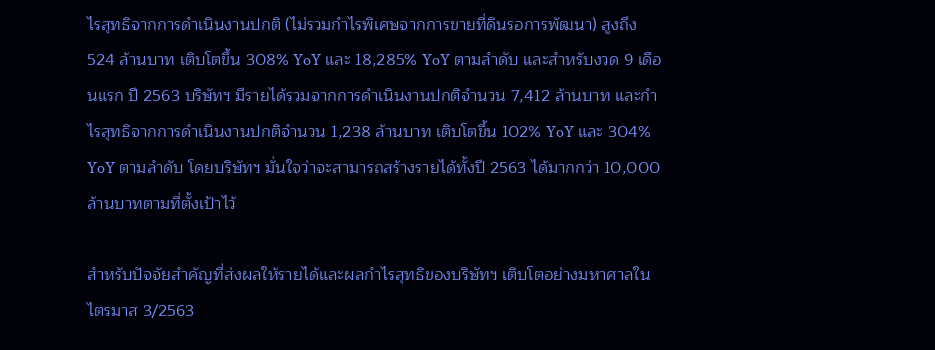ไรสุทธิจากการดำเนินงานปกติ (ไม่รวมกำไรพิเศษจากการขายที่ดินรอการพัฒนา) สูงถึง 524 ล้านบาท เติบโตขึ้น 308% YoY และ 18,285% YoY ตามลำดับ และสำหรับงวด 9 เดือนแรก ปี 2563 บริษัทฯ มีรายได้รวมจากการดำเนินงานปกติจำนวน 7,412 ล้านบาท และกำไรสุทธิจากการดำเนินงานปกติจำนวน 1,238 ล้านบาท เติบโตขึ้น 102% YoY และ 304% YoY ตามลำดับ โดยบริษัทฯ มั่นใจว่าจะสามารถสร้างรายได้ทั้งปี 2563 ได้มากกว่า 10,000 ล้านบาทตามที่ตั้งเป้าไว้

สำหรับปัจจัยสำคัญที่ส่งผลให้รายได้และผลกำไรสุทธิของบริษัทฯ เติบโตอย่างมหาศาลในไตรมาส 3/2563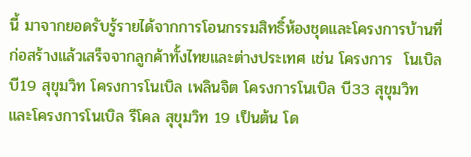นี้ มาจากยอดรับรู้รายได้จากการโอนกรรมสิทธิ์ห้องชุดและโครงการบ้านที่ก่อสร้างแล้วเสร็จจากลูกค้าทั้งไทยและต่างประเทศ เช่น โครงการ  โนเบิล บี19 สุขุมวิท โครงการโนเบิล เพลินจิต โครงการโนเบิล บี33 สุขุมวิท และโครงการโนเบิล รีโคล สุขุมวิท 19 เป็นต้น โด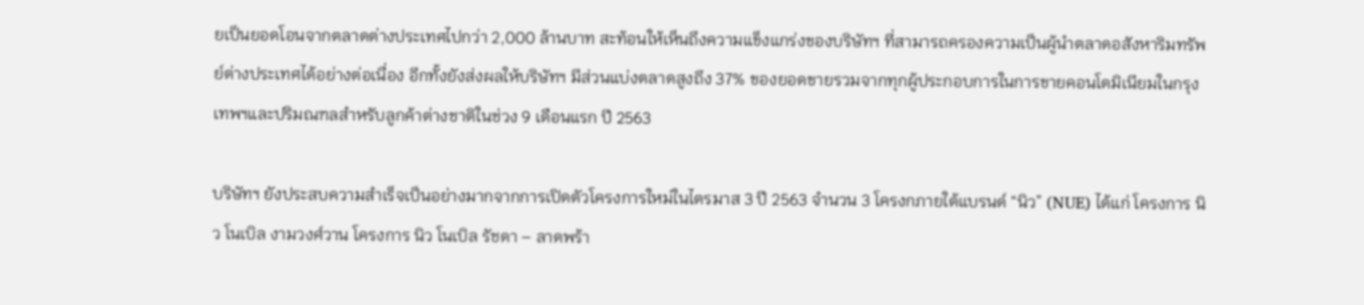ยเป็นยอดโอนจากตลาดต่างประเทศไปกว่า 2,000 ล้านบาท สะท้อนให้เห็นถึงความแข็งแกร่งของบริษัทฯ ที่สามารถครองความเป็นผู้นำตลาดอสังหาริมทรัพย์ต่างประเทศได้อย่างต่อเนื่อง อีกทั้งยังส่งผลให้บริษัทฯ มีส่วนแบ่งตลาดสูงถึง 37% ของยอดขายรวมจากทุกผู้ประกอบการในการขายคอนโดมิเนียมในกรุงเทพฯและปริมณฑลสำหรับลูกค้าต่างชาติในช่วง 9 เดือนแรก ปี 2563

บริษัทฯ ยังประสบความสำเร็จเป็นอย่างมากจากการเปิดตัวโครงการใหม่ในไตรมาส 3 ปี 2563 จำนวน 3 โครงกภายใต้แบรนด์ “นิว” (NUE) ได้แก่ โครงการ นิว โนเบิล งามวงศ์วาน โครงการ นิว โนเบิล รัชดา – ลาดพร้า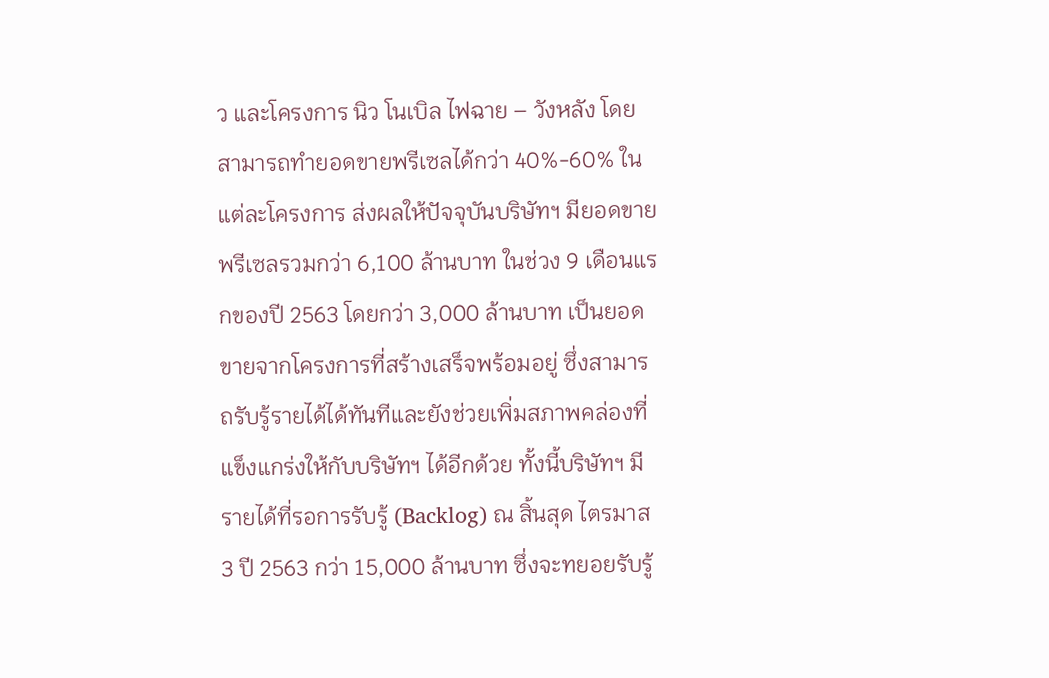ว และโครงการ นิว โนเบิล ไฟฉาย – วังหลัง โดยสามารถทำยอดขายพรีเซลได้กว่า 40%-60% ในแต่ละโครงการ ส่งผลให้ปัจจุบันบริษัทฯ มียอดขาย พรีเซลรวมกว่า 6,100 ล้านบาท ในช่วง 9 เดือนแรกของปี 2563 โดยกว่า 3,000 ล้านบาท เป็นยอดขายจากโครงการที่สร้างเสร็จพร้อมอยู่ ซึ่งสามารถรับรู้รายได้ได้ทันทีและยังช่วยเพิ่มสภาพคล่องที่แข็งแกร่งให้กับบริษัทฯ ได้อีกด้วย ทั้งนี้บริษัทฯ มีรายได้ที่รอการรับรู้ (Backlog) ณ สิ้นสุด ไตรมาส 3 ปี 2563 กว่า 15,000 ล้านบาท ซึ่งจะทยอยรับรู้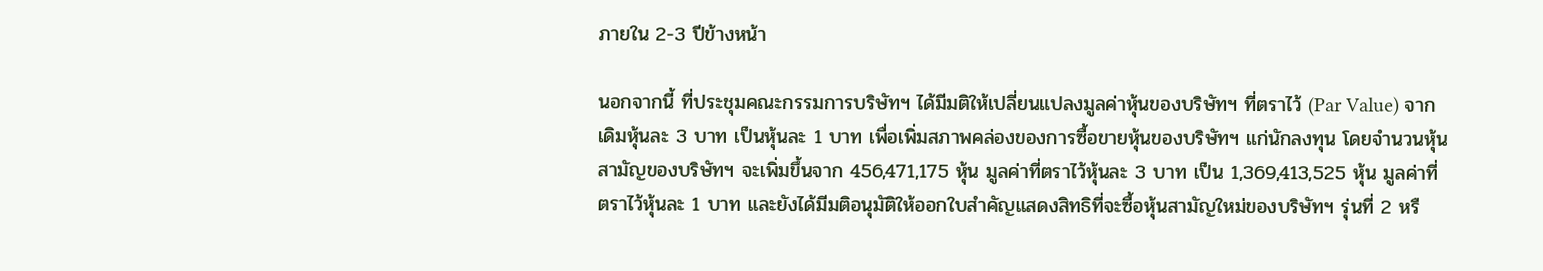ภายใน 2-3 ปีข้างหน้า

นอกจากนี้ ที่ประชุมคณะกรรมการบริษัทฯ ได้มีมติให้เปลี่ยนแปลงมูลค่าหุ้นของบริษัทฯ ที่ตราไว้ (Par Value) จากเดิมหุ้นละ 3 บาท เป็นหุ้นละ 1 บาท เพื่อเพิ่มสภาพคล่องของการซื้อขายหุ้นของบริษัทฯ แก่นักลงทุน โดยจำนวนหุ้นสามัญของบริษัทฯ จะเพิ่มขึ้นจาก 456,471,175 หุ้น มูลค่าที่ตราไว้หุ้นละ 3 บาท เป็น 1,369,413,525 หุ้น มูลค่าที่ตราไว้หุ้นละ 1 บาท และยังได้มีมติอนุมัติให้ออกใบสำคัญแสดงสิทธิที่จะซื้อหุ้นสามัญใหม่ของบริษัทฯ รุ่นที่ 2 หรื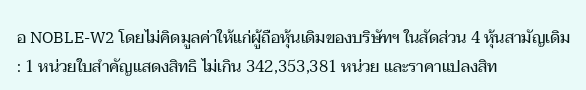อ NOBLE-W2 โดยไม่คิดมูลค่าให้แก่ผู้ถือหุ้นเดิมของบริษัทฯ ในสัดส่วน 4 หุ้นสามัญเดิม : 1 หน่วยใบสำคัญแสดงสิทธิ ไม่เกิน 342,353,381 หน่วย และราคาแปลงสิท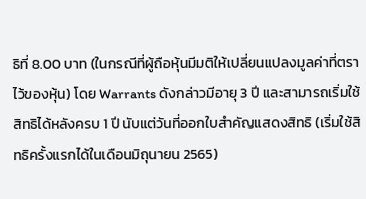ธิที่ 8.00 บาท (ในกรณีที่ผู้ถือหุ้นมีมติให้เปลี่ยนแปลงมูลค่าที่ตราไว้ของหุ้น) โดย Warrants ดังกล่าวมีอายุ 3 ปี และสามารถเริ่มใช้สิทธิได้หลังครบ 1 ปี นับแต่วันที่ออกใบสำคัญแสดงสิทธิ (เริ่มใช้สิทธิครั้งแรกได้ในเดือนมิถุนายน 2565)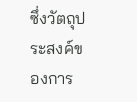ซึ่งวัตถุประสงค์ของการ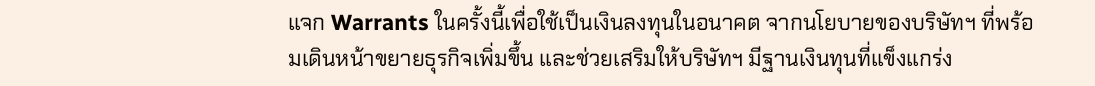แจก Warrants ในครั้งนี้เพื่อใช้เป็นเงินลงทุนในอนาคต จากนโยบายของบริษัทฯ ที่พร้อมเดินหน้าขยายธุรกิจเพิ่มขึ้น และช่วยเสริมให้บริษัทฯ มีฐานเงินทุนที่แข็งแกร่ง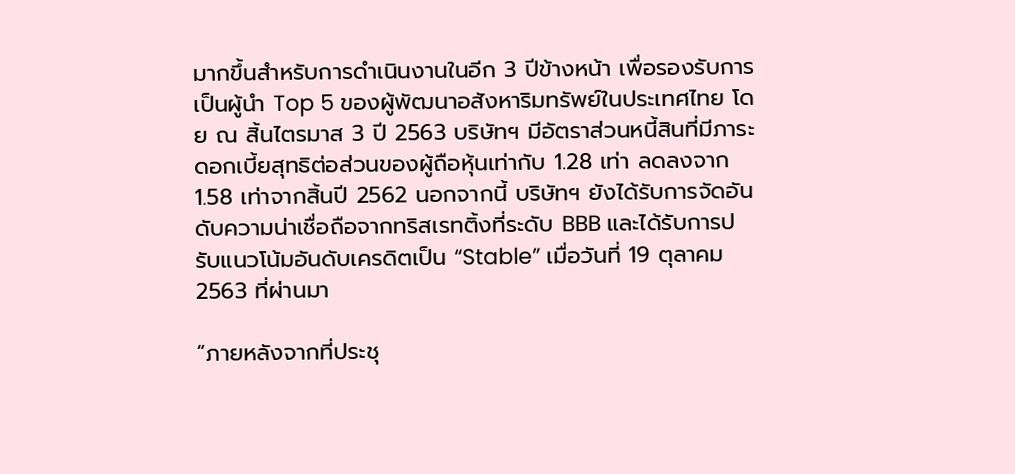มากขึ้นสำหรับการดำเนินงานในอีก 3 ปีข้างหน้า เพื่อรองรับการเป็นผู้นำ Top 5 ของผู้พัฒนาอสังหาริมทรัพย์ในประเทศไทย โดย ณ สิ้นไตรมาส 3 ปี 2563 บริษัทฯ มีอัตราส่วนหนี้สินที่มีภาระดอกเบี้ยสุทธิต่อส่วนของผู้ถือหุ้นเท่ากับ 1.28 เท่า ลดลงจาก 1.58 เท่าจากสิ้นปี 2562 นอกจากนี้ บริษัทฯ ยังได้รับการจัดอันดับความน่าเชื่อถือจากทริสเรทติ้งที่ระดับ BBB และได้รับการปรับแนวโน้มอันดับเครดิตเป็น “Stable” เมื่อวันที่ 19 ตุลาคม 2563 ที่ผ่านมา

“ภายหลังจากที่ประชุ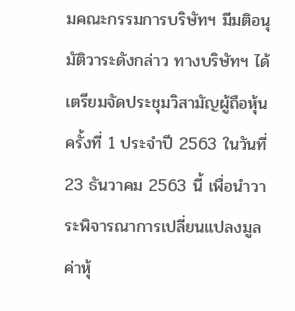มคณะกรรมการบริษัทฯ มีมติอนุมัติวาระดังกล่าว ทางบริษัทฯ ได้เตรียมจัดประชุมวิสามัญผู้ถือหุ้นครั้งที่ 1 ประจำปี 2563 ในวันที่ 23 ธันวาคม 2563 นี้ เพื่อนำวาระพิจารณาการเปลี่ยนแปลงมูลค่าหุ้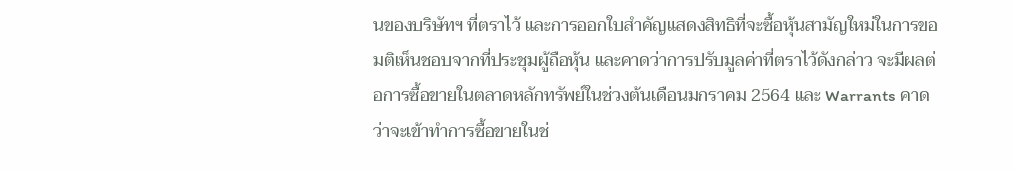นของบริษัทฯ ที่ตราไว้ และการออกใบสำคัญแสดงสิทธิที่จะซื้อหุ้นสามัญใหม่ในการขอมติเห็นชอบจากที่ประชุมผู้ถือหุ้น และคาดว่าการปรับมูลค่าที่ตราไว้ดังกล่าว จะมีผลต่อการซื้อขายในตลาดหลักทรัพย์ในช่วงต้นเดือนมกราคม 2564 และ Warrants คาดว่าจะเข้าทำการซื้อขายในช่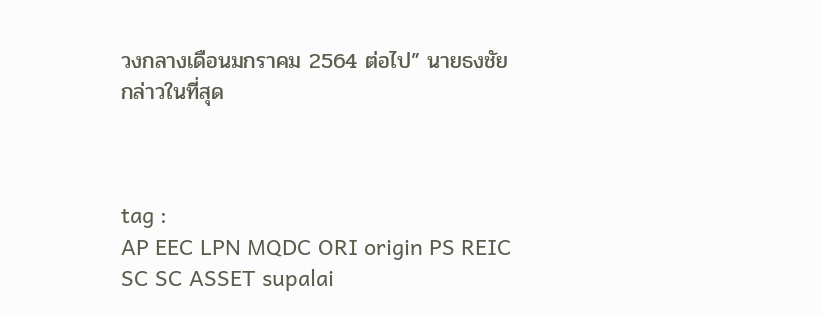วงกลางเดือนมกราคม 2564 ต่อไป” นายธงชัย กล่าวในที่สุด



tag :
AP EEC LPN MQDC ORI origin PS REIC SC SC ASSET supalai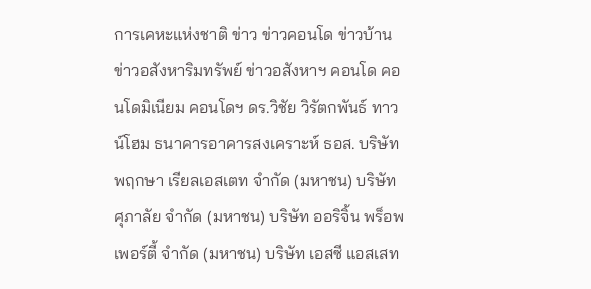การเคหะแห่งชาติ ข่าว ข่าวคอนโด ข่าวบ้าน ข่าวอสังหาริมทรัพย์ ข่าวอสังหาฯ คอนโด คอนโดมิเนียม คอนโดฯ ดร.วิชัย วิรัตกพันธ์ ทาวน์โฮม ธนาคารอาคารสงเคราะห์ ธอส. บริษัท พฤกษา เรียลเอสเตท จำกัด (มหาชน) บริษัท ศุภาลัย จำกัด (มหาชน) บริษัท ออริจิ้น พร็อพเพอร์ตี้ จำกัด (มหาชน) บริษัท เอสซี แอสเสท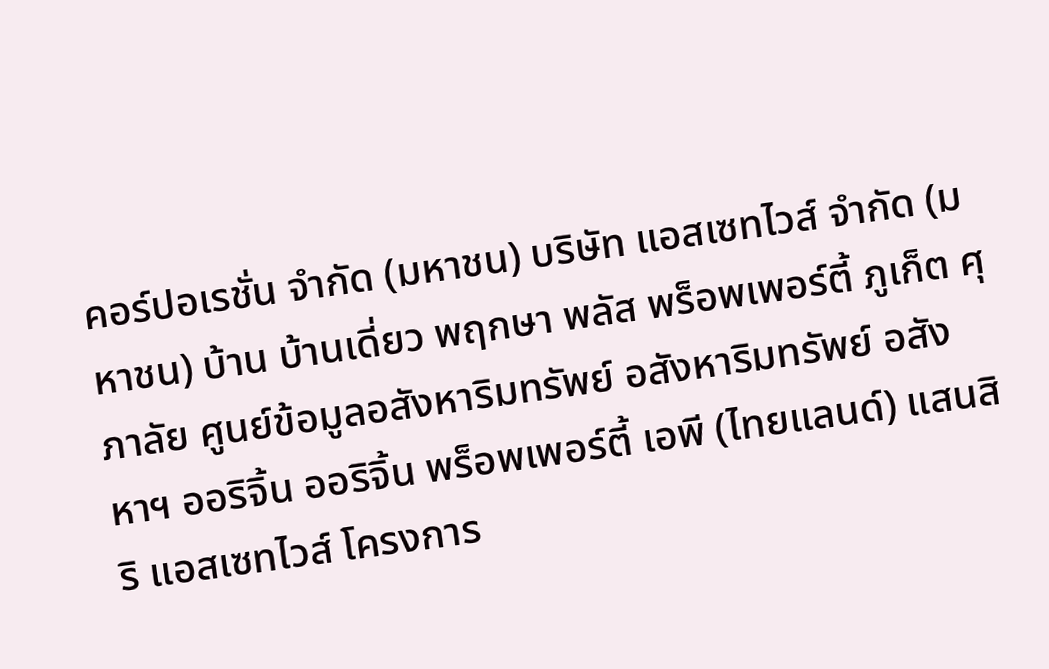คอร์ปอเรชั่น จำกัด (มหาชน) บริษัท แอสเซทไวส์ จำกัด (มหาชน) บ้าน บ้านเดี่ยว พฤกษา พลัส พร็อพเพอร์ตี้ ภูเก็ต ศุภาลัย ศูนย์ข้อมูลอสังหาริมทรัพย์ อสังหาริมทรัพย์ อสังหาฯ ออริจิ้น ออริจิ้น พร็อพเพอร์ตี้ เอพี (ไทยแลนด์) แสนสิริ แอสเซทไวส์ โครงการ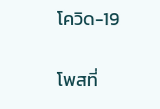โควิด-19

โพสที่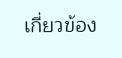เกี่ยวข้อง